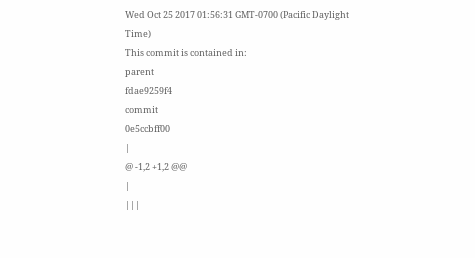Wed Oct 25 2017 01:56:31 GMT-0700 (Pacific Daylight Time)
This commit is contained in:
parent
fdae9259f4
commit
0e5ccbff00
|
@ -1,2 +1,2 @@
|
|||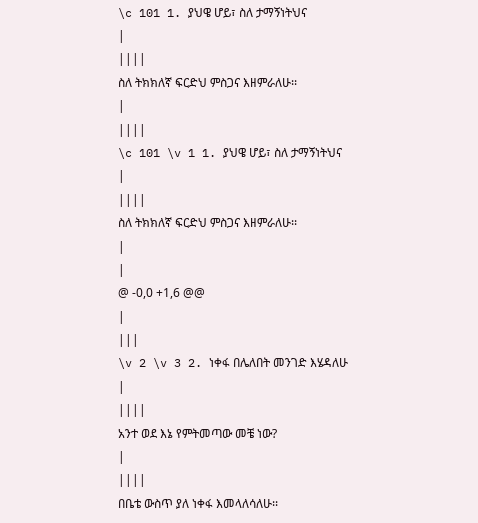\c 101 1. ያህዌ ሆይ፣ ስለ ታማኝነትህና
|
||||
ስለ ትክክለኛ ፍርድህ ምስጋና እዘምራለሁ፡፡
|
||||
\c 101 \v 1 1. ያህዌ ሆይ፣ ስለ ታማኝነትህና
|
||||
ስለ ትክክለኛ ፍርድህ ምስጋና እዘምራለሁ፡፡
|
|
@ -0,0 +1,6 @@
|
|||
\v 2 \v 3 2. ነቀፋ በሌለበት መንገድ እሄዳለሁ
|
||||
አንተ ወደ እኔ የምትመጣው መቼ ነው?
|
||||
በቤቴ ውስጥ ያለ ነቀፋ እመላለሳለሁ፡፡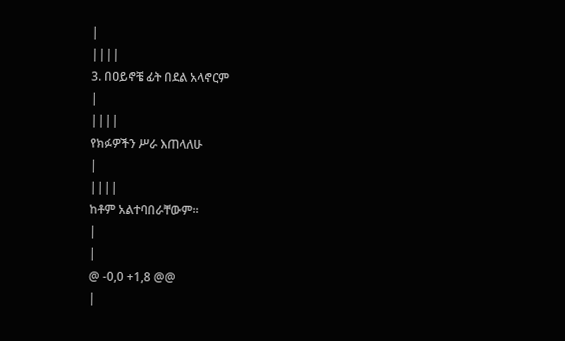|
||||
3. በዐይኖቼ ፊት በደል አላኖርም
|
||||
የክፉዎችን ሥራ እጠላለሁ
|
||||
ከቶም አልተባበራቸውም፡፡
|
|
@ -0,0 +1,8 @@
|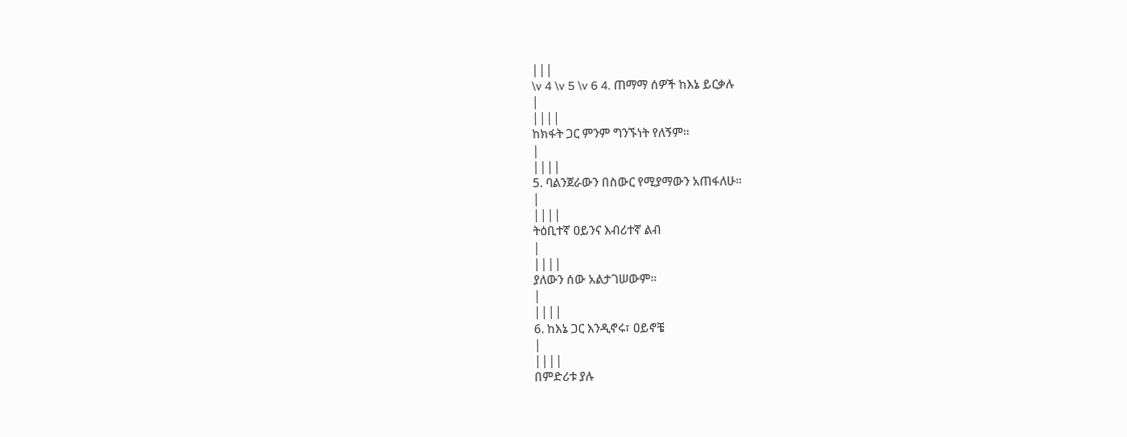|||
\v 4 \v 5 \v 6 4. ጠማማ ሰዎች ከእኔ ይርቃሉ
|
||||
ከክፋት ጋር ምንም ግንኙነት የለኝም፡፡
|
||||
5. ባልንጀራውን በስውር የሚያማውን አጠፋለሁ፡፡
|
||||
ትዕቢተኛ ዐይንና እብሪተኛ ልብ
|
||||
ያለውን ሰው አልታገሠውም፡፡
|
||||
6. ከእኔ ጋር እንዲኖሩ፣ ዐይኖቼ
|
||||
በምድሪቱ ያሉ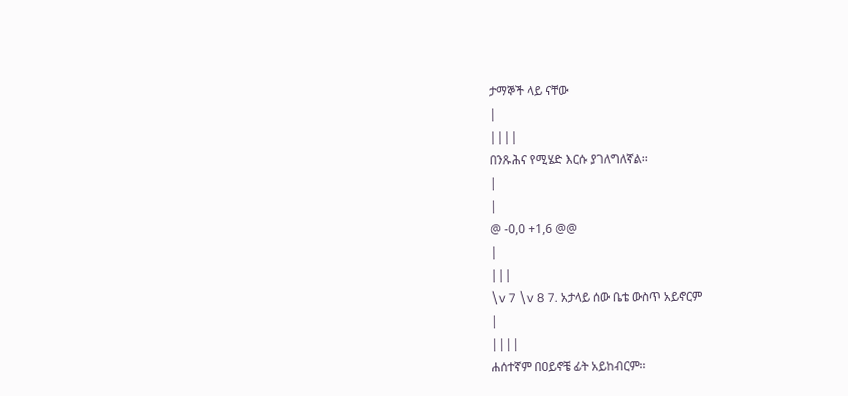ታማኞች ላይ ናቸው
|
||||
በንጹሕና የሚሄድ እርሱ ያገለግለኛል፡፡
|
|
@ -0,0 +1,6 @@
|
|||
\v 7 \v 8 7. አታላይ ሰው ቤቴ ውስጥ አይኖርም
|
||||
ሐሰተኛም በዐይኖቼ ፊት አይከብርም፡፡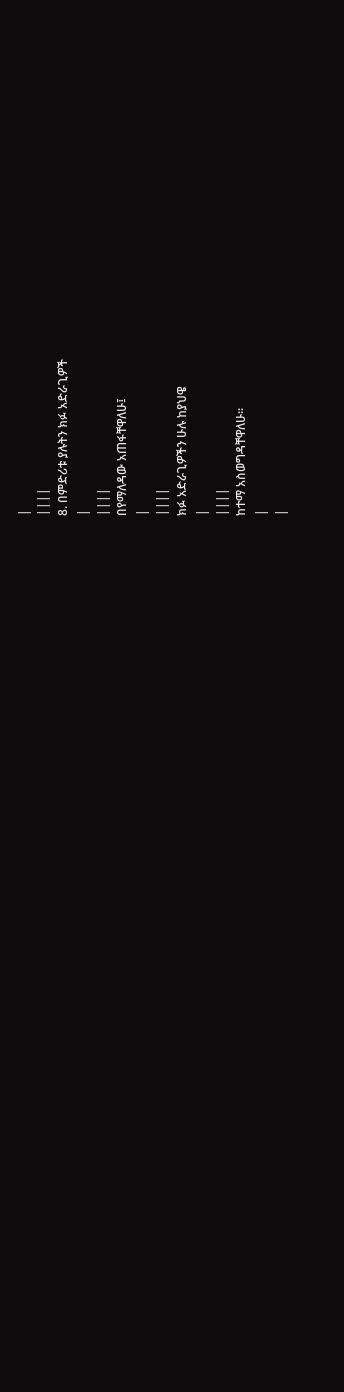|
||||
8. በምድሪቱ ያሉትን ክፉ አድራጊዎች
|
||||
በየማለዳው አጠፋቸዋለሁ፤
|
||||
ክፉ አድራጊዎችን ሁሉ ከያህዌ
|
||||
ከተማ አስወግዳቸዋለሁ፡፡
|
|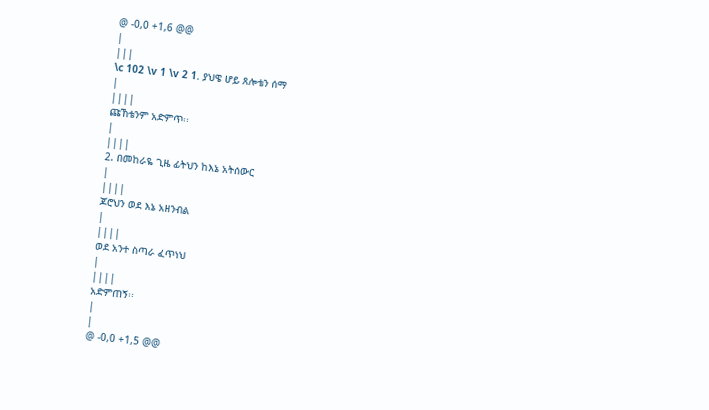@ -0,0 +1,6 @@
|
|||
\c 102 \v 1 \v 2 1. ያህዌ ሆይ ጸሎቴን ሰማ
|
||||
ጩኸቴንም አድምጥ፡፡
|
||||
2. በመከራዬ ጊዜ ፊትህን ከእኔ አትሰውር
|
||||
ጆሮህን ወደ እኔ አዘንብል
|
||||
ወደ አንተ ስጣራ ፈጥነህ
|
||||
አድምጠኝ፡፡
|
|
@ -0,0 +1,5 @@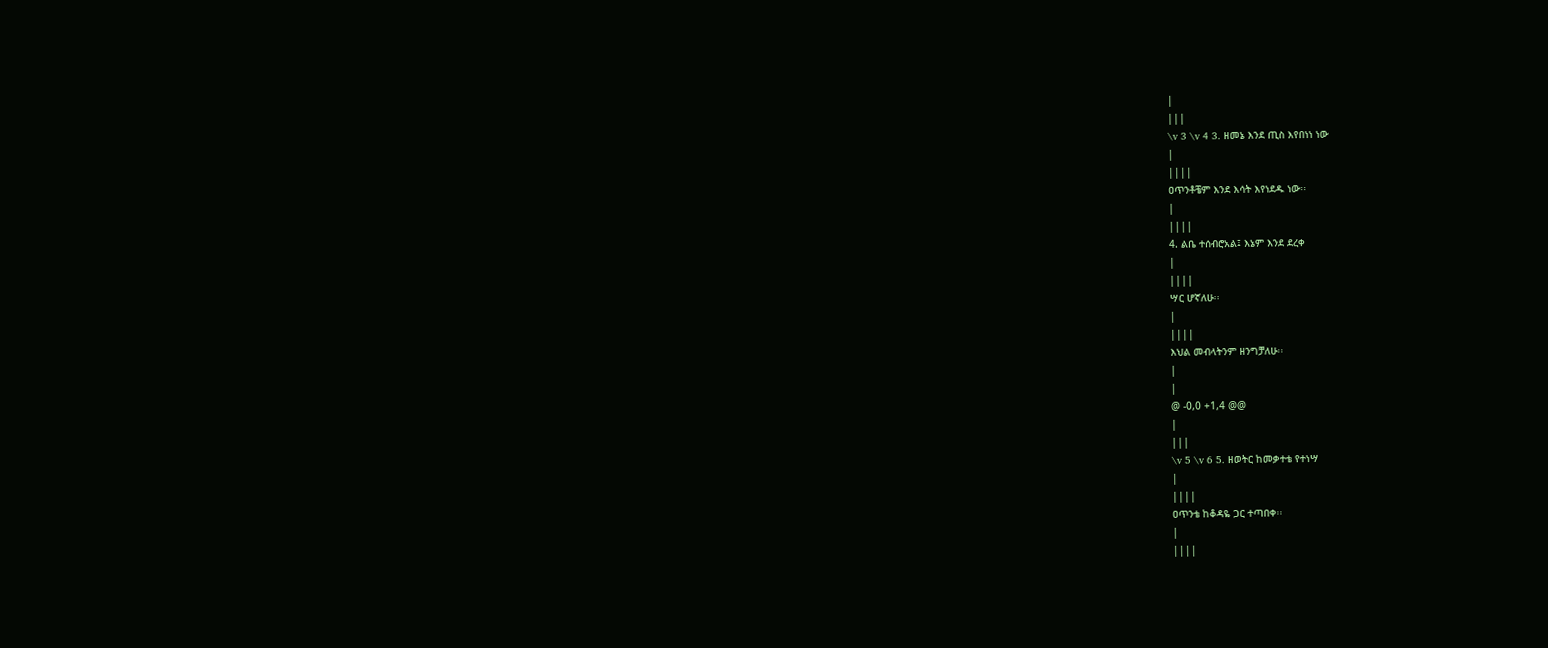|
|||
\v 3 \v 4 3. ዘመኔ እንደ ጢስ እየበነነ ነው
|
||||
ዐጥንቶቼም እንደ እሳት እየነደዱ ነው፡፡
|
||||
4. ልቤ ተሰብሮአል፤ እኔም እንደ ደረቀ
|
||||
ሣር ሆኛለሁ፡፡
|
||||
እህል መብላትንም ዘንግቻለሁ፡፡
|
|
@ -0,0 +1,4 @@
|
|||
\v 5 \v 6 5. ዘወትር ከመቃተቴ የተነሣ
|
||||
ዐጥንቴ ከቆዳዬ ጋር ተጣበቀ፡፡
|
||||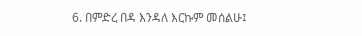6. በምድረ በዳ እንዳለ እርኩም መሰልሁ፤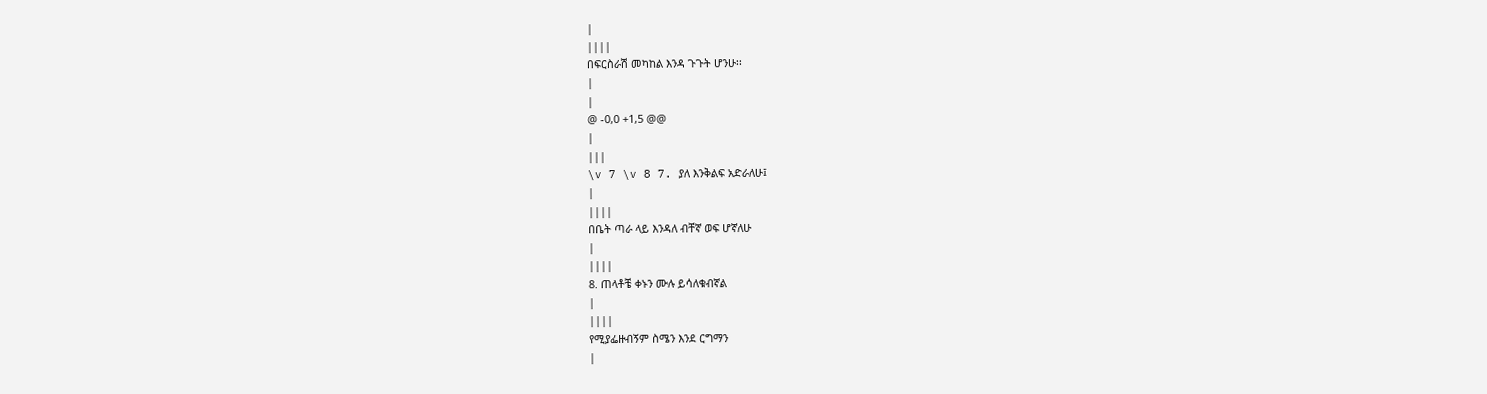|
||||
በፍርስራሽ መካከል እንዳ ጉጉት ሆንሁ፡፡
|
|
@ -0,0 +1,5 @@
|
|||
\v 7 \v 8 7. ያለ እንቅልፍ አድራለሁ፤
|
||||
በቤት ጣራ ላይ እንዳለ ብቸኛ ወፍ ሆኛለሁ
|
||||
8. ጠላቶቼ ቀኑን ሙሉ ይሳለቁብኛል
|
||||
የሚያፌዙብኝም ስሜን እንደ ርግማን
|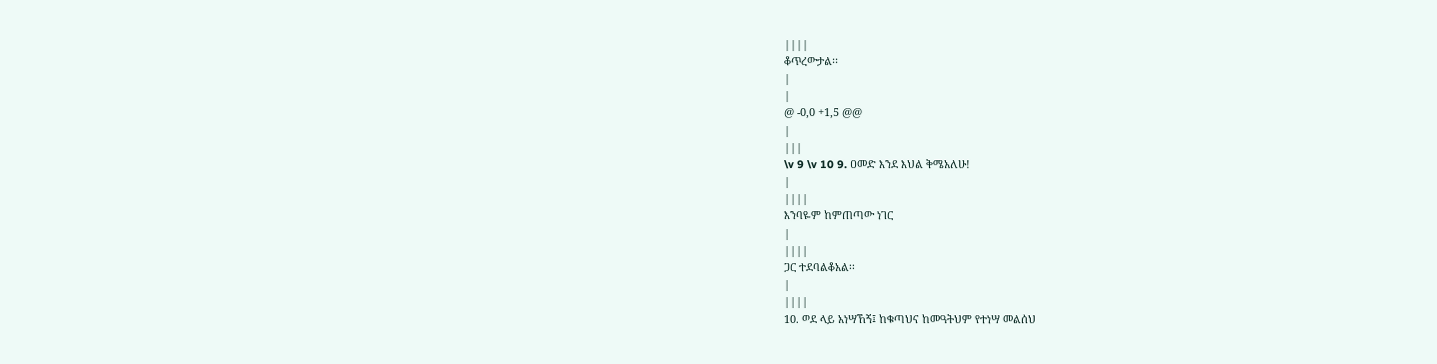||||
ቆጥረውታል፡፡
|
|
@ -0,0 +1,5 @@
|
|||
\v 9 \v 10 9. ዐመድ እንደ እህል ቅሜአለሁ!
|
||||
እንባዬም ከምጠጣው ነገር
|
||||
ጋር ተደባልቆአል፡፡
|
||||
10. ወደ ላይ አነሣኸኝ፤ ከቁጣህና ከመዓትህም የተነሣ መልሰህ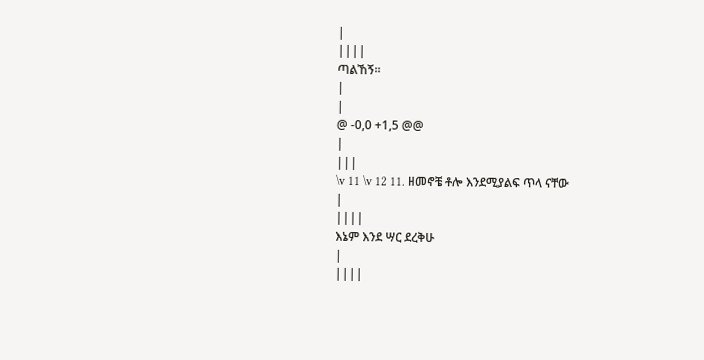|
||||
ጣልኸኝ፡፡
|
|
@ -0,0 +1,5 @@
|
|||
\v 11 \v 12 11. ዘመኖቼ ቶሎ እንደሚያልፍ ጥላ ናቸው
|
||||
እኔም እንደ ሣር ደረቅሁ
|
||||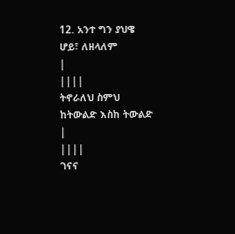12. አንተ ግን ያህዌ ሆይ፣ ለዘላለም
|
||||
ትኖራለህ ስምህ ከትውልድ እስከ ትውልድ
|
||||
ገናና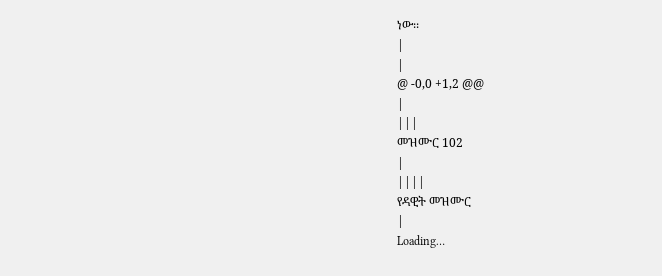ነው፡፡
|
|
@ -0,0 +1,2 @@
|
|||
መዝሙር 102
|
||||
የዳዊት መዝሙር
|
Loading…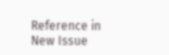Reference in New Issue